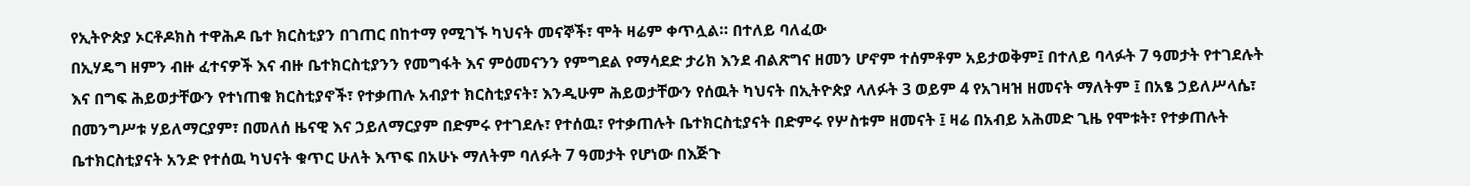የኢትዮጵያ ኦርቶዶክስ ተዋሕዶ ቤተ ክርስቲያን በገጠር በከተማ የሚገኙ ካህናት መናኞች፣ ሞት ዛሬም ቀጥሏል። በተለይ ባለፈው
በኢሃዴግ ዘምን ብዙ ፈተናዎች እና ብዙ ቤተክርስቲያንን የመግፋት እና ምዕመናንን የምግደል የማሳደድ ታሪክ እንደ ብልጽግና ዘመን ሆኖም ተሰምቶም አይታወቅም፤ በተለይ ባላፉት 7 ዓመታት የተገደሉት እና በግፍ ሕይወታቸውን የተነጠቁ ክርስቲያኖች፣ የተቃጠሉ አብያተ ክርስቲያናት፣ እንዲሁም ሕይወታቸውን የሰዉት ካህናት በኢትዮጵያ ላለፉት 3 ወይም 4 የአገዛዝ ዘመናት ማለትም ፤ በአፄ ኃይለሥላሴ፣ በመንግሥቱ ሃይለማርያም፣ በመለሰ ዜናዊ እና ኃይለማርያም በድምሩ የተገደሉ፣ የተሰዉ፣ የተቃጠሉት ቤተክርስቲያናት በድምሩ የሦስቱም ዘመናት ፤ ዛሬ በአብይ አሕመድ ጊዜ የሞቱት፣ የተቃጠሉት ቤተክርስቲያናት አንድ የተሰዉ ካህናት ቁጥር ሁለት እጥፍ በአሁኑ ማለትም ባለፉት 7 ዓመታት የሆነው በእጅጉ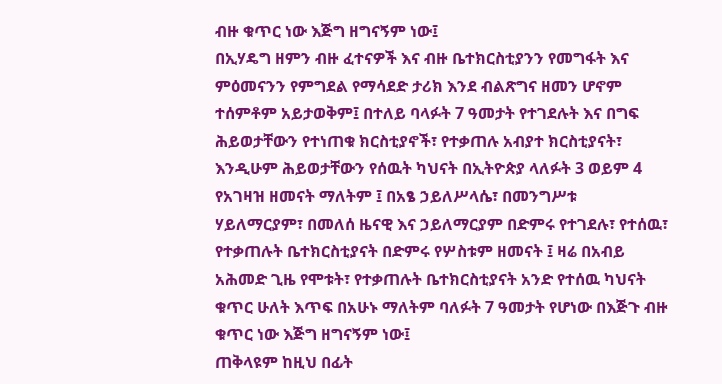ብዙ ቁጥር ነው እጅግ ዘግናኝም ነው፤
በኢሃዴግ ዘምን ብዙ ፈተናዎች እና ብዙ ቤተክርስቲያንን የመግፋት እና ምዕመናንን የምግደል የማሳደድ ታሪክ እንደ ብልጽግና ዘመን ሆኖም ተሰምቶም አይታወቅም፤ በተለይ ባላፉት 7 ዓመታት የተገደሉት እና በግፍ ሕይወታቸውን የተነጠቁ ክርስቲያኖች፣ የተቃጠሉ አብያተ ክርስቲያናት፣ እንዲሁም ሕይወታቸውን የሰዉት ካህናት በኢትዮጵያ ላለፉት 3 ወይም 4 የአገዛዝ ዘመናት ማለትም ፤ በአፄ ኃይለሥላሴ፣ በመንግሥቱ ሃይለማርያም፣ በመለሰ ዜናዊ እና ኃይለማርያም በድምሩ የተገደሉ፣ የተሰዉ፣ የተቃጠሉት ቤተክርስቲያናት በድምሩ የሦስቱም ዘመናት ፤ ዛሬ በአብይ አሕመድ ጊዜ የሞቱት፣ የተቃጠሉት ቤተክርስቲያናት አንድ የተሰዉ ካህናት ቁጥር ሁለት እጥፍ በአሁኑ ማለትም ባለፉት 7 ዓመታት የሆነው በእጅጉ ብዙ ቁጥር ነው እጅግ ዘግናኝም ነው፤
ጠቅላዩም ከዚህ በፊት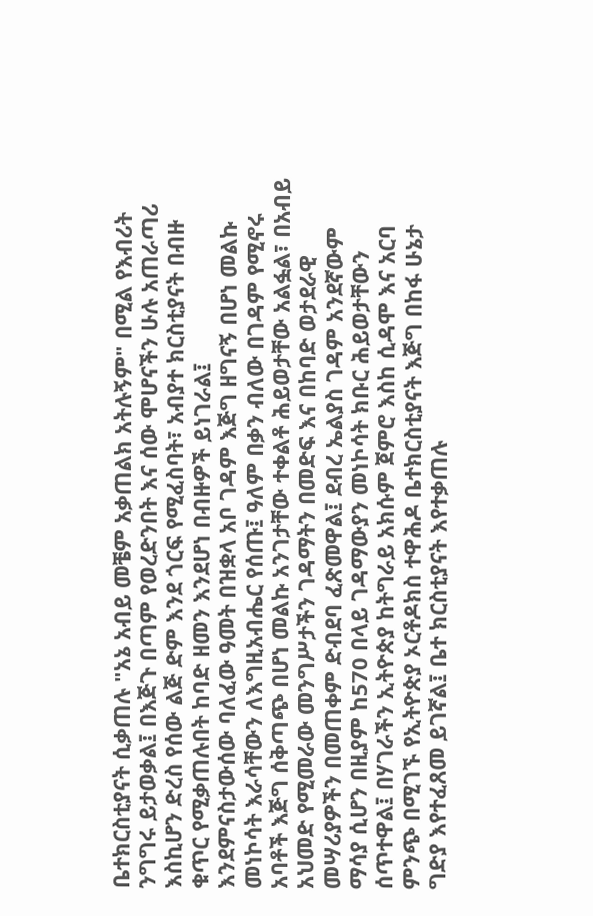ቤተክርስቲያናት ሲቃጠሉ "አኔ አብይ መቼም አቃጠልክ አትሉኝም" በሚል የእብሪት ንግግሩ ይታወቃል፤ በእጅጉ በጣም የወረድንበት እና ሰው ሞሆናችን ሁሉ አጠራጣሪ እስኪሆን ድረስ የሰው ልጅ ድም እንደ ጎርፍ የሚፈስባት፣ አብያተ ክርስቲያናት በብዙ ቁጥር የሚቃጠሉበት ከባድ ዘመን እንደሆነ በብዙዎች ይነገራል፤
እንደምናስታውሰው ባለፈው ዓመት በዝቋላ አቦ ገዳም እጅግ ዘግናኝ በሆነ መልኩ መነኮሳት እራሳቸውን ለእግዚአብሔር የሰጡ፤ ዓለም በቃን ብለው በገዳም የሚኖሩ አባቶች እጅግ ሰቅጣጭ በሆነ መልኩ አንገታቸው ተቀልቶ ሕይወታቸው አልፏል፣ በአብይ አህመድ የሚመራው መንግሥታችን ገዳማትን በመድፍ እና በከባድ ወታደራዊ መሣሪያዎችን በመጠቀም ድብደባ ፈጽመዋል፤ ደብረ ኤልያስ ገዳም አንደኛውም ማሳያ ሲሆን በዚያም ከ570 በላይ ገዳማውያን መነኮሳት ክቡር ሕይወታቸውን ሰጥተዋል፤ በሃገራችን ኢትዮጵያ ከትግራይ አክሱም ጀምሮ እስከ ሲዳሞ እና አርባ ምንጭ በሚገኙ የኢትዮጵያ ኦርቶዶክስ ተዋሕዶ ቤተክርስቲያናት እጅግ በከፋ ሁኔታ ግድያ እየተፈጸመ ይገኛል፤ ቤተ ክርስቲያናት እየተቃጠሉ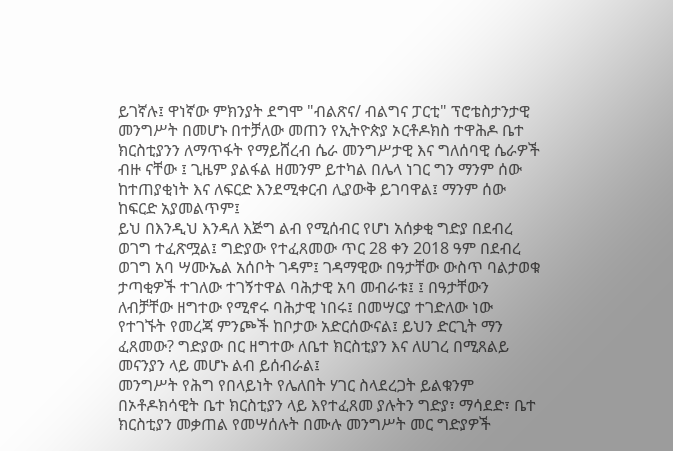ይገኛሉ፤ ዋነኛው ምክንያት ደግሞ "ብልጽና/ ብልግና ፓርቲ" ፕሮቴስታንታዊ መንግሥት በመሆኑ በተቻለው መጠን የኢትዮጵያ ኦርቶዶክስ ተዋሕዶ ቤተ ክርስቲያንን ለማጥፋት የማይሸረብ ሴራ መንግሥታዊ እና ግለሰባዊ ሴራዎች ብዙ ናቸው ፤ ጊዜም ያልፋል ዘመንም ይተካል በሌላ ነገር ግን ማንም ሰው ከተጠያቂነት እና ለፍርድ እንደሚቀርብ ሊያውቅ ይገባዋል፤ ማንም ሰው ከፍርድ አያመልጥም፤
ይህ በእንዲህ እንዳለ እጅግ ልብ የሚሰብር የሆነ አሰቃቂ ግድያ በደብረ ወገግ ተፈጽሟል፤ ግድያው የተፈጸመው ጥር 28 ቀን 2018 ዓም በደብረ ወገግ አባ ሣሙኤል አሰቦት ገዳም፤ ገዳማዊው በዓታቸው ውስጥ ባልታወቁ ታጣቂዎች ተገለው ተገኝተዋል ባሕታዊ አባ መብራቱ፤ ፤ በዓታቸውን ለብቻቸው ዘግተው የሚኖሩ ባሕታዊ ነበሩ፤ በመሣርያ ተገድለው ነው የተገኙት የመረጃ ምንጮች ከቦታው አድርሰውናል፤ ይህን ድርጊት ማን ፈጸመው? ግድያው በር ዘግተው ለቤተ ክርስቲያን እና ለሀገረ በሚጸልይ መናንያን ላይ መሆኑ ልብ ይሰብራል፤
መንግሥት የሕግ የበላይነት የሌለበት ሃገር ስላደረጋት ይልቁንም በኦቶዶክሳዊት ቤተ ክርስቲያን ላይ እየተፈጸመ ያሉትን ግድያ፣ ማሳደድ፣ ቤተ ክርስቲያን መቃጠል የመሣሰሉት በሙሉ መንግሥት መር ግድያዎች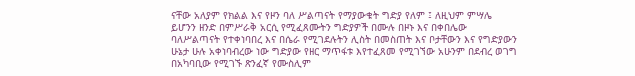ናቸው አለያም የክልል እና የዞን ባለ ሥልጣናት የማያውቁት ግድያ የለም ፤ ለዚህም ምሣሌ ይሆንን ዘንድ በምሥራቅ አርሲ የሚፈጸሙትን ግድያዎች በሙሉ በዞኑ እና በቀበሌው ባለሥልጣናት የተቀነባበረ እና በሴራ የሚገደሉትን ሊስት በመስጠት እና ቦታቸውን እና የግድያውን ሁኔታ ሁሉ አቀነባብረው ነው ግድያው የዘር ማጥፋቱ እየተፈጸመ የሚገኘው አሁንም በደብረ ወገግ በአካባቢው የሚገኙ ጽንፈኛ የሙስሊም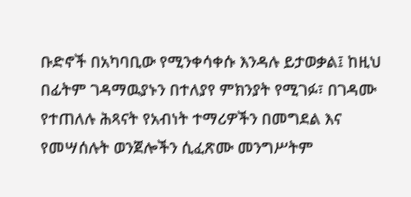ቡድኖች በአካባቢው የሚንቀሳቀሱ እንዳሉ ይታወቃል፤ ከዚህ በፊትም ገዳማዉያኑን በተለያየ ምክንያት የሚገፉ፣ በገዳሙ የተጠለሉ ሕጻናት የአብነት ተማሪዎችን በመግደል እና የመሣሰሉት ወንጀሎችን ሲፈጽሙ መንግሥትም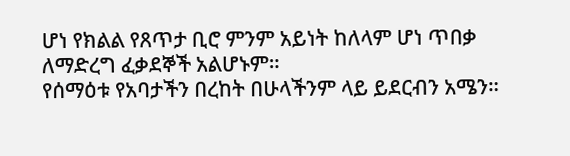ሆነ የክልል የጸጥታ ቢሮ ምንም አይነት ከለላም ሆነ ጥበቃ ለማድረግ ፈቃደኞች አልሆኑም።
የሰማዕቱ የአባታችን በረከት በሁላችንም ላይ ይደርብን አሜን።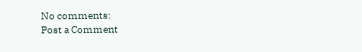No comments:
Post a Comment